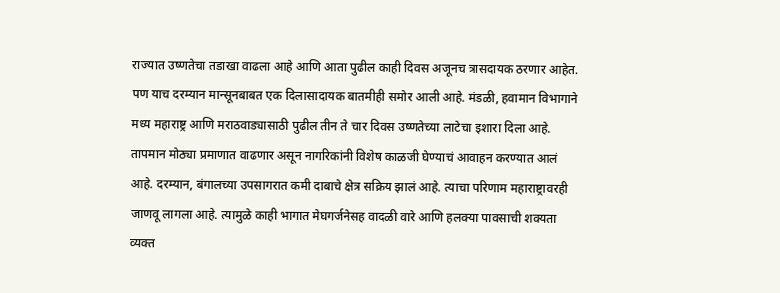राज्यात उष्णतेचा तडाखा वाढला आहे आणि आता पुढील काही दिवस अजूनच त्रासदायक ठरणार आहेत. पण याच दरम्यान मान्सूनबाबत एक दिलासादायक बातमीही समोर आली आहे. मंडळी, हवामान विभागाने मध्य महाराष्ट्र आणि मराठवाड्यासाठी पुढील तीन ते चार दिवस उष्णतेच्या लाटेचा इशारा दिला आहे.
तापमान मोठ्या प्रमाणात वाढणार असून नागरिकांनी विशेष काळजी घेण्याचं आवाहन करण्यात आलं आहे. दरम्यान, बंगालच्या उपसागरात कमी दाबाचे क्षेत्र सक्रिय झालं आहे. त्याचा परिणाम महाराष्ट्रावरही जाणवू लागला आहे. त्यामुळे काही भागात मेघगर्जनेसह वादळी वारे आणि हलक्या पावसाची शक्यता व्यक्त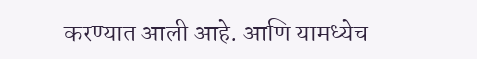करण्यात आली आहे. आणि यामध्येच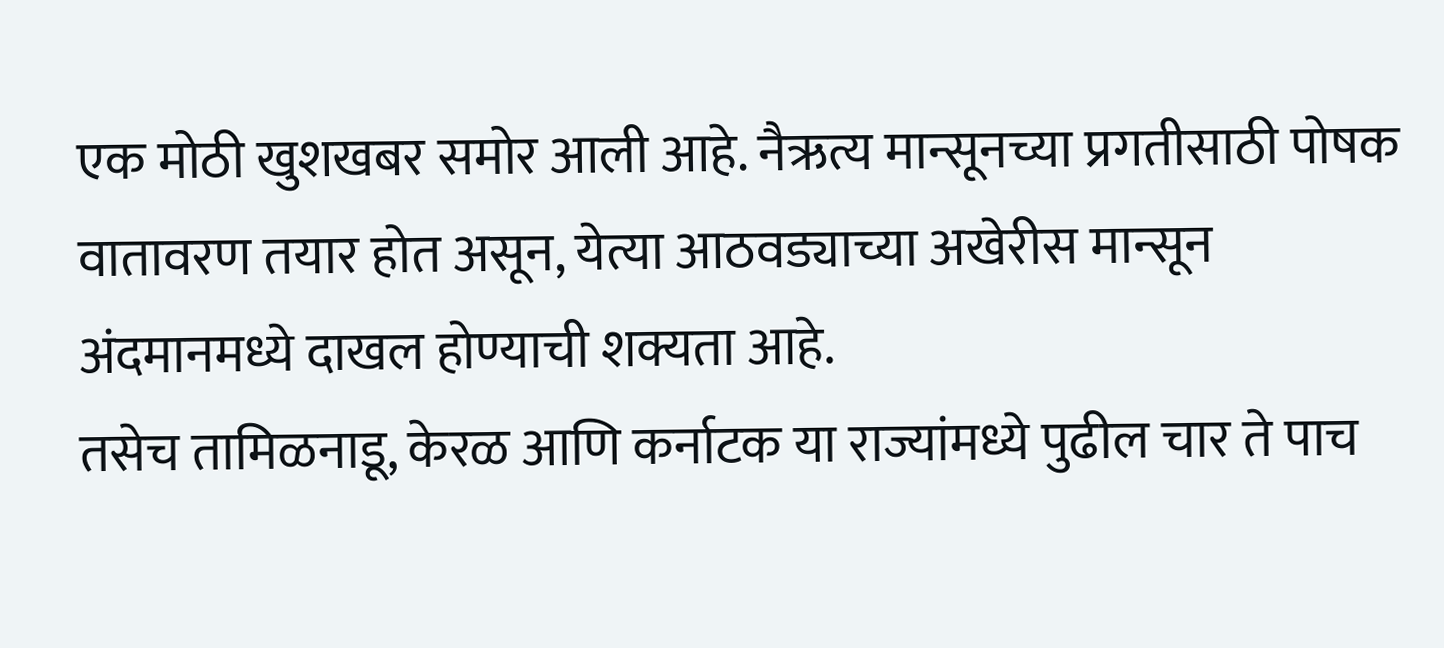एक मोठी खुशखबर समोर आली आहे. नैऋत्य मान्सूनच्या प्रगतीसाठी पोषक वातावरण तयार होत असून, येत्या आठवड्याच्या अखेरीस मान्सून अंदमानमध्ये दाखल होण्याची शक्यता आहे.
तसेच तामिळनाडू, केरळ आणि कर्नाटक या राज्यांमध्ये पुढील चार ते पाच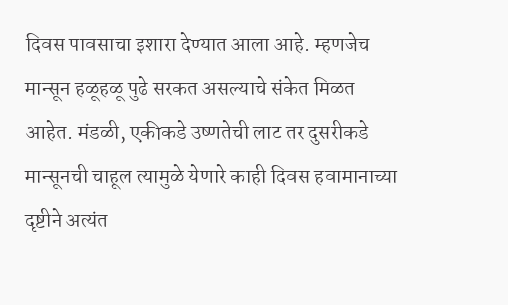दिवस पावसाचा इशारा देण्यात आला आहे. म्हणजेच मान्सून हळूहळू पुढे सरकत असल्याचे संकेत मिळत आहेत. मंडळी, एकीकडे उष्णतेची लाट तर दुसरीकडे मान्सूनची चाहूल त्यामुळे येणारे काही दिवस हवामानाच्या दृष्टीने अत्यंत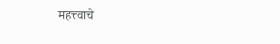महत्त्वाचे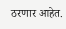ठरणार आहेत.